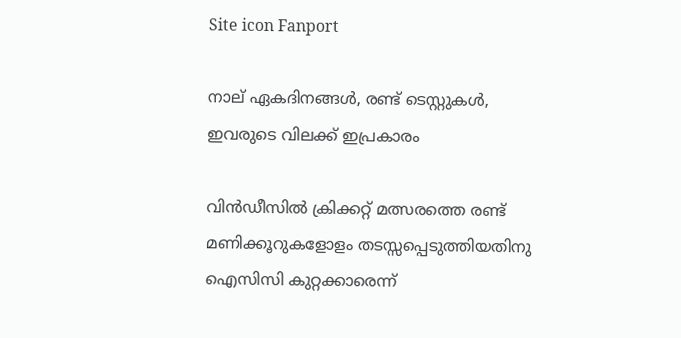Site icon Fanport

നാല് ഏകദിനങ്ങള്‍, രണ്ട് ടെസ്റ്റുകള്‍, ഇവരുടെ വിലക്ക് ഇപ്രകാരം

വിന്‍ഡീസില്‍ ക്രിക്കറ്റ് മത്സരത്തെ രണ്ട് മണിക്കൂറുകളോളം തടസ്സപ്പെടുത്തിയതിനു ഐസിസി കുറ്റക്കാരെന്ന്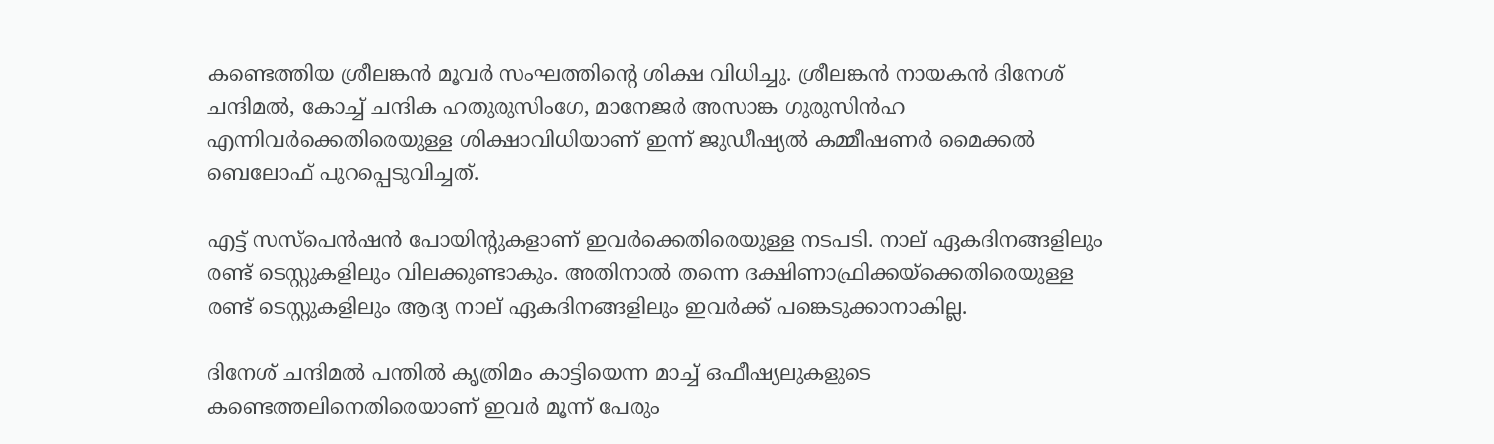കണ്ടെത്തിയ ശ്രീലങ്കന്‍ മൂവര്‍ സംഘത്തിന്റെ ശിക്ഷ വിധിച്ചു. ശ്രീലങ്കന്‍ നായകന്‍ ദിനേശ് ചന്ദിമല്‍, കോച്ച് ചന്ദിക ഹതുരുസിംഗേ, മാനേജര്‍ അസാങ്ക ഗുരുസിന്‍ഹ എന്നിവര്‍ക്കെതിരെയുള്ള ശിക്ഷാവിധിയാണ് ഇന്ന് ജുഡീഷ്യല്‍ കമ്മീഷണര്‍ മൈക്കല്‍ ബെലോഫ് പുറപ്പെടുവിച്ചത്.

എട്ട് സസ്പെന്‍ഷന്‍ പോയിന്റുകളാണ് ഇവര്‍ക്കെതിരെയുള്ള നടപടി. നാല് ഏകദിനങ്ങളിലും രണ്ട് ടെസ്റ്റുകളിലും വിലക്കുണ്ടാകും. അതിനാല്‍ തന്നെ ദക്ഷിണാഫ്രിക്കയ്ക്കെതിരെയുള്ള രണ്ട് ടെസ്റ്റുകളിലും ആദ്യ നാല് ഏകദിനങ്ങളിലും ഇവര്‍ക്ക് പങ്കെടുക്കാനാകില്ല.

ദിനേശ് ചന്ദിമല്‍ പന്തില്‍ കൃത്രിമം കാട്ടിയെന്ന മാച്ച് ഒഫീഷ്യലുകളുടെ കണ്ടെത്തലിനെതിരെയാണ് ഇവര്‍ മൂന്ന് പേരും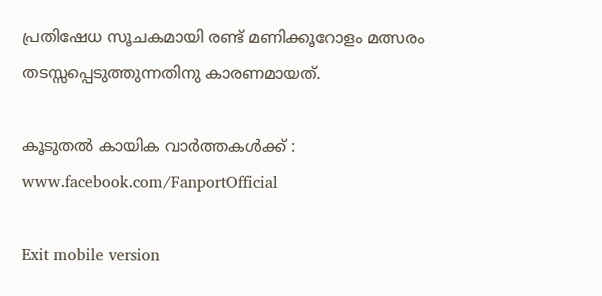പ്രതിഷേധ സൂചകമായി രണ്ട് മണിക്കൂറോളം മത്സരം തടസ്സപ്പെടുത്തുന്നതിനു കാരണമായത്.

കൂടുതൽ കായിക വാർത്തകൾക്ക് : www.facebook.com/FanportOfficial

Exit mobile version